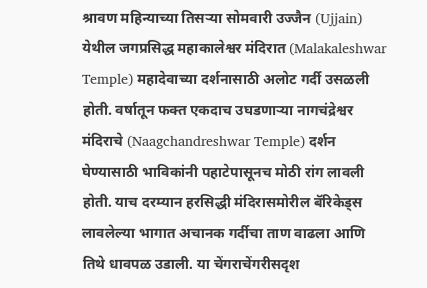श्रावण महिन्याच्या तिसऱ्या सोमवारी उज्जैन (Ujjain) येथील जगप्रसिद्ध महाकालेश्वर मंदिरात (Malakaleshwar Temple) महादेवाच्या दर्शनासाठी अलोट गर्दी उसळली होती. वर्षातून फक्त एकदाच उघडणाऱ्या नागचंद्रेश्वर मंदिराचे (Naagchandreshwar Temple) दर्शन घेण्यासाठी भाविकांनी पहाटेपासूनच मोठी रांग लावली होती. याच दरम्यान हरसिद्धी मंदिरासमोरील बॅरिकेड्स लावलेल्या भागात अचानक गर्दीचा ताण वाढला आणि तिथे धावपळ उडाली. या चेंगराचेंगरीसदृश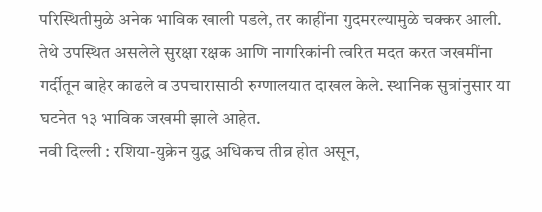परिस्थितीमुळे अनेक भाविक खाली पडले, तर काहींना गुदमरल्यामुळे चक्कर आली. तेथे उपस्थित असलेले सुरक्षा रक्षक आणि नागरिकांनी त्वरित मदत करत जखमींना गर्दीतून बाहेर काढले व उपचारासाठी रुग्णालयात दाखल केले. स्थानिक सुत्रांनुसार या घटनेत १३ भाविक जखमी झाले आहेत.
नवी दिल्ली : रशिया-युक्रेन युद्ध अधिकच तीव्र होत असून,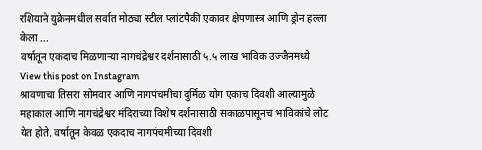रशियाने युक्रेनमधील सर्वात मोठ्या स्टील प्लांटपैकी एकावर क्षेपणास्त्र आणि ड्रोन हल्ला केला ...
वर्षातून एकदाच मिळणाऱ्या नागचंद्रेश्वर दर्शनासाठी ५.५ लाख भाविक उज्जैनमध्ये
View this post on Instagram
श्रावणाचा तिसरा सोमवार आणि नागपंचमीचा दुर्मिळ योग एकाच दिवशी आल्यामुळे महाकाल आणि नागचंद्रेश्वर मंदिराच्या विशेष दर्शनासाठी सकाळपासूनच भाविकांचे लोट येत होते. वर्षातून केवळ एकदाच नागपंचमीच्या दिवशी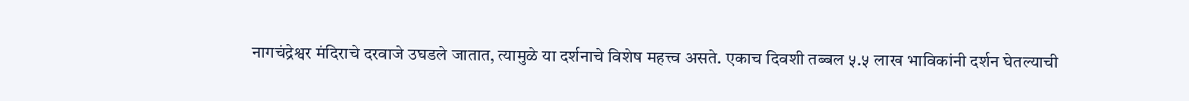नागचंद्रेश्वर मंदिराचे दरवाजे उघडले जातात, त्यामुळे या दर्शनाचे विशेष महत्त्व असते. एकाच दिवशी तब्बल ५.५ लाख भाविकांनी दर्शन घेतल्याची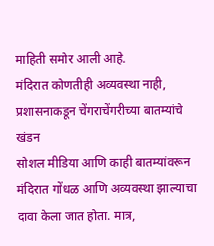माहिती समोर आली आहे.
मंदिरात कोणतीही अव्यवस्था नाही, प्रशासनाकडून चेंगराचेंगरीच्या बातम्यांचे खंडन
सोशल मीडिया आणि काही बातम्यांवरून मंदिरात गोंधळ आणि अव्यवस्था झाल्याचा दावा केला जात होता. मात्र,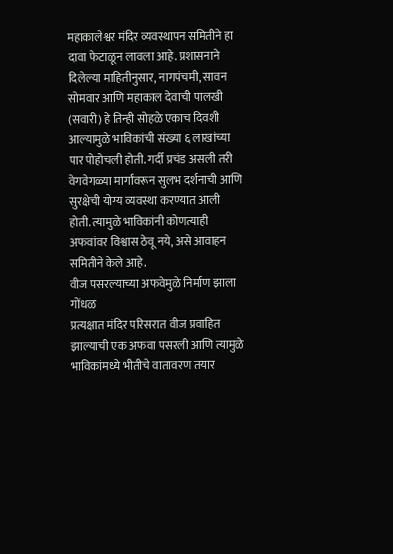महाकालेश्वर मंदिर व्यवस्थापन समितीने हा दावा फेटाळून लावला आहे. प्रशासनाने दिलेल्या माहितीनुसार, नागपंचमी, सावन सोमवार आणि महाकाल देवाची पालखी (सवारी) हे तिन्ही सोहळे एकाच दिवशी आल्यामुळे भाविकांची संख्या ६ लाखांच्या पार पोहोचली होती. गर्दी प्रचंड असली तरी वेगवेगळ्या मार्गांवरून सुलभ दर्शनाची आणि सुरक्षेची योग्य व्यवस्था करण्यात आली होती. त्यामुळे भाविकांनी कोणत्याही अफवांवर विश्वास ठेवू नये, असे आवाहन समितीने केले आहे.
वीज पसरल्याच्या अफवेमुळे निर्माण झाला गोंधळ
प्रत्यक्षात मंदिर परिसरात वीज प्रवाहित झाल्याची एक अफवा पसरली आणि त्यामुळे भाविकांमध्ये भीतीचे वातावरण तयार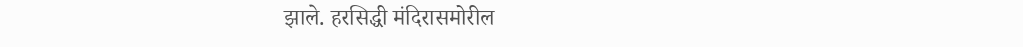झाले. हरसिद्धी मंदिरासमोरील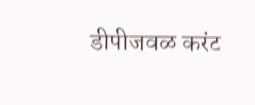डीपीजवळ करंट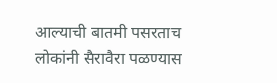आल्याची बातमी पसरताच लोकांनी सैरावैरा पळण्यास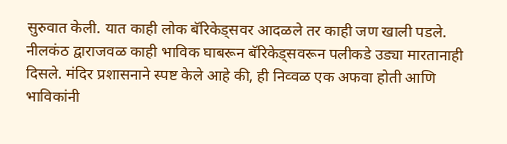सुरुवात केली. यात काही लोक बॅरिकेड्सवर आदळले तर काही जण खाली पडले. नीलकंठ द्वाराजवळ काही भाविक घाबरून बॅरिकेड्सवरून पलीकडे उड्या मारतानाही दिसले. मंदिर प्रशासनाने स्पष्ट केले आहे की, ही निव्वळ एक अफवा होती आणि भाविकांनी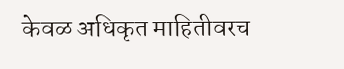केवळ अधिकृत माहितीवरच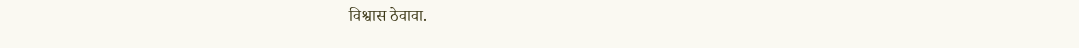विश्वास ठेवावा.